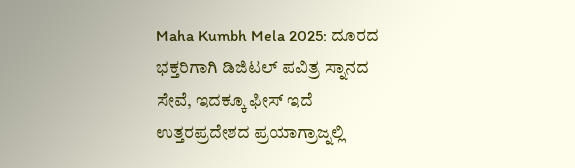Maha Kumbh Mela 2025: ದೂರದ ಭಕ್ತರಿಗಾಗಿ ಡಿಜಿಟಲ್ ಪವಿತ್ರ ಸ್ನಾನದ ಸೇವೆ, ಇದಕ್ಕೂ ಫೀಸ್ ಇದೆ
ಉತ್ತರಪ್ರದೇಶದ ಪ್ರಯಾಗ್ರಾಜ್ನಲ್ಲಿ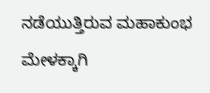ನಡೆಯುತ್ತಿರುವ ಮಹಾಕುಂಭ ಮೇಳಕ್ಕಾಗಿ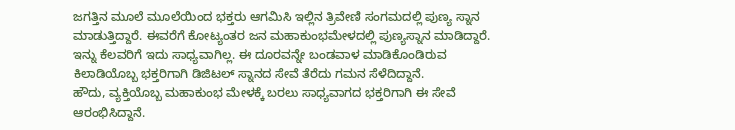ಜಗತ್ತಿನ ಮೂಲೆ ಮೂಲೆಯಿಂದ ಭಕ್ತರು ಆಗಮಿಸಿ ಇಲ್ಲಿನ ತ್ರಿವೇಣಿ ಸಂಗಮದಲ್ಲಿ ಪುಣ್ಯ ಸ್ನಾನ ಮಾಡುತ್ತಿದ್ದಾರೆ. ಈವರೆಗೆ ಕೋಟ್ಯಂತರ ಜನ ಮಹಾಕುಂಭಮೇಳದಲ್ಲಿ ಪುಣ್ಯಸ್ನಾನ ಮಾಡಿದ್ದಾರೆ. ಇನ್ನು ಕೆಲವರಿಗೆ ಇದು ಸಾಧ್ಯವಾಗಿಲ್ಲ. ಈ ದೂರವನ್ನೇ ಬಂಡವಾಳ ಮಾಡಿಕೊಂಡಿರುವ ಕಿಲಾಡಿಯೊಬ್ಬ ಭಕ್ತರಿಗಾಗಿ ಡಿಜಿಟಲ್ ಸ್ನಾನದ ಸೇವೆ ತೆರೆದು ಗಮನ ಸೆಳೆದಿದ್ದಾನೆ.
ಹೌದು, ವ್ಯಕ್ತಿಯೊಬ್ಬ ಮಹಾಕುಂಭ ಮೇಳಕ್ಕೆ ಬರಲು ಸಾಧ್ಯವಾಗದ ಭಕ್ತರಿಗಾಗಿ ಈ ಸೇವೆ ಆರಂಭಿಸಿದ್ದಾನೆ.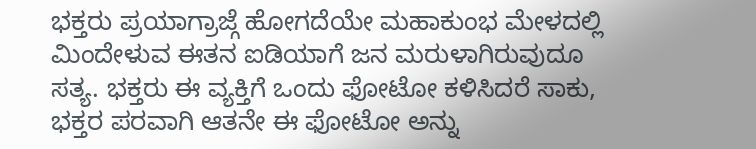ಭಕ್ತರು ಪ್ರಯಾಗ್ರಾಜ್ಗೆ ಹೋಗದೆಯೇ ಮಹಾಕುಂಭ ಮೇಳದಲ್ಲಿ ಮಿಂದೇಳುವ ಈತನ ಐಡಿಯಾಗೆ ಜನ ಮರುಳಾಗಿರುವುದೂ ಸತ್ಯ. ಭಕ್ತರು ಈ ವ್ಯಕ್ತಿಗೆ ಒಂದು ಫೋಟೋ ಕಳಿಸಿದರೆ ಸಾಕು, ಭಕ್ತರ ಪರವಾಗಿ ಆತನೇ ಈ ಫೋಟೋ ಅನ್ನು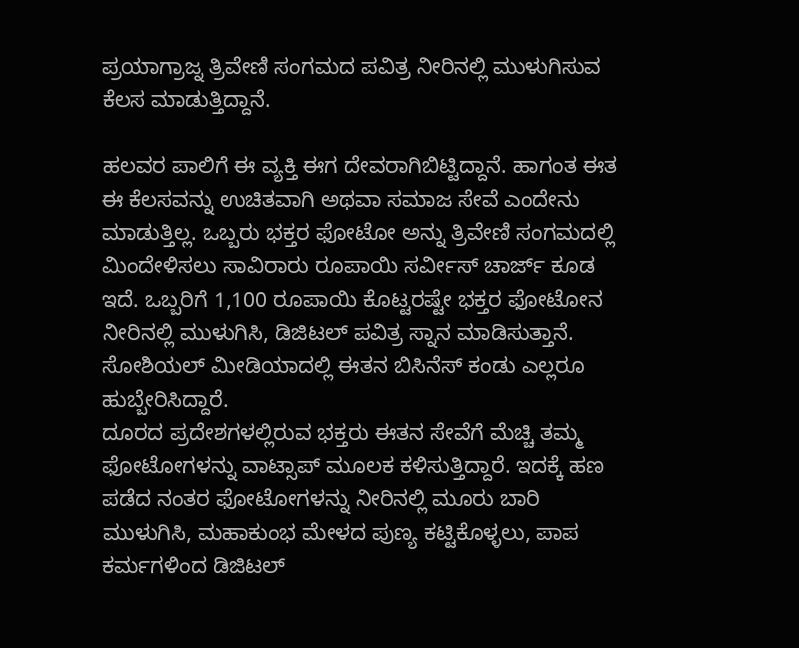ಪ್ರಯಾಗ್ರಾಜ್ನ ತ್ರಿವೇಣಿ ಸಂಗಮದ ಪವಿತ್ರ ನೀರಿನಲ್ಲಿ ಮುಳುಗಿಸುವ ಕೆಲಸ ಮಾಡುತ್ತಿದ್ದಾನೆ.

ಹಲವರ ಪಾಲಿಗೆ ಈ ವ್ಯಕ್ತಿ ಈಗ ದೇವರಾಗಿಬಿಟ್ಟಿದ್ದಾನೆ. ಹಾಗಂತ ಈತ ಈ ಕೆಲಸವನ್ನು ಉಚಿತವಾಗಿ ಅಥವಾ ಸಮಾಜ ಸೇವೆ ಎಂದೇನು ಮಾಡುತ್ತಿಲ್ಲ. ಒಬ್ಬರು ಭಕ್ತರ ಫೋಟೋ ಅನ್ನು ತ್ರಿವೇಣಿ ಸಂಗಮದಲ್ಲಿ ಮಿಂದೇಳಿಸಲು ಸಾವಿರಾರು ರೂಪಾಯಿ ಸರ್ವೀಸ್ ಚಾರ್ಜ್ ಕೂಡ ಇದೆ. ಒಬ್ಬರಿಗೆ 1,100 ರೂಪಾಯಿ ಕೊಟ್ಟರಷ್ಟೇ ಭಕ್ತರ ಫೋಟೋನ ನೀರಿನಲ್ಲಿ ಮುಳುಗಿಸಿ, ಡಿಜಿಟಲ್ ಪವಿತ್ರ ಸ್ನಾನ ಮಾಡಿಸುತ್ತಾನೆ. ಸೋಶಿಯಲ್ ಮೀಡಿಯಾದಲ್ಲಿ ಈತನ ಬಿಸಿನೆಸ್ ಕಂಡು ಎಲ್ಲರೂ ಹುಬ್ಬೇರಿಸಿದ್ದಾರೆ.
ದೂರದ ಪ್ರದೇಶಗಳಲ್ಲಿರುವ ಭಕ್ತರು ಈತನ ಸೇವೆಗೆ ಮೆಚ್ಚಿ ತಮ್ಮ ಫೋಟೋಗಳನ್ನು ವಾಟ್ಸಾಪ್ ಮೂಲಕ ಕಳಿಸುತ್ತಿದ್ದಾರೆ. ಇದಕ್ಕೆ ಹಣ ಪಡೆದ ನಂತರ ಫೋಟೋಗಳನ್ನು ನೀರಿನಲ್ಲಿ ಮೂರು ಬಾರಿ ಮುಳುಗಿಸಿ, ಮಹಾಕುಂಭ ಮೇಳದ ಪುಣ್ಯ ಕಟ್ಟಿಕೊಳ್ಳಲು, ಪಾಪ ಕರ್ಮಗಳಿಂದ ಡಿಜಿಟಲ್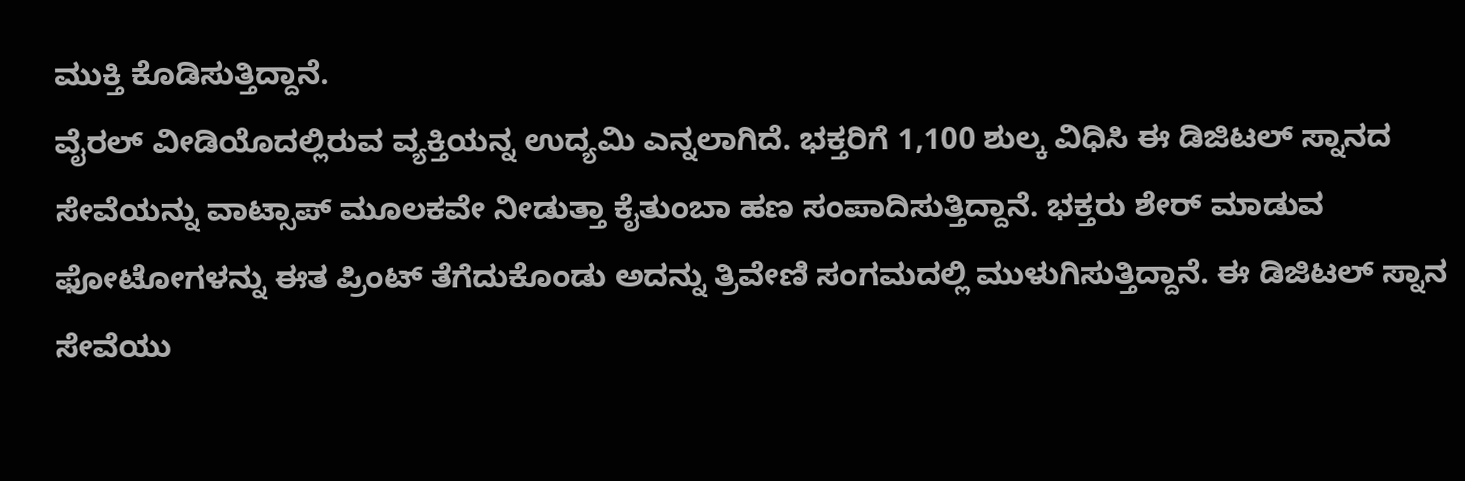ಮುಕ್ತಿ ಕೊಡಿಸುತ್ತಿದ್ದಾನೆ.
ವೈರಲ್ ವೀಡಿಯೊದಲ್ಲಿರುವ ವ್ಯಕ್ತಿಯನ್ನ ಉದ್ಯಮಿ ಎನ್ನಲಾಗಿದೆ. ಭಕ್ತರಿಗೆ 1,100 ಶುಲ್ಕ ವಿಧಿಸಿ ಈ ಡಿಜಿಟಲ್ ಸ್ನಾನದ ಸೇವೆಯನ್ನು ವಾಟ್ಸಾಪ್ ಮೂಲಕವೇ ನೀಡುತ್ತಾ ಕೈತುಂಬಾ ಹಣ ಸಂಪಾದಿಸುತ್ತಿದ್ದಾನೆ. ಭಕ್ತರು ಶೇರ್ ಮಾಡುವ ಫೋಟೋಗಳನ್ನು ಈತ ಪ್ರಿಂಟ್ ತೆಗೆದುಕೊಂಡು ಅದನ್ನು ತ್ರಿವೇಣಿ ಸಂಗಮದಲ್ಲಿ ಮುಳುಗಿಸುತ್ತಿದ್ದಾನೆ. ಈ ಡಿಜಿಟಲ್ ಸ್ನಾನ ಸೇವೆಯು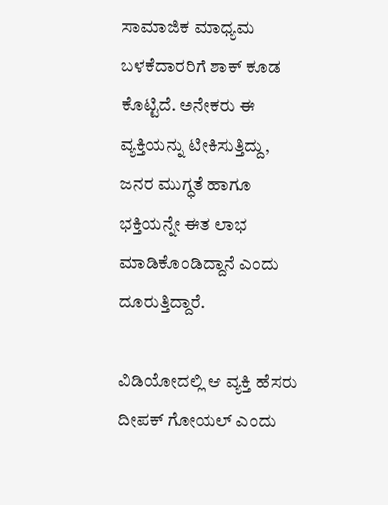ಸಾಮಾಜಿಕ ಮಾಧ್ಯಮ ಬಳಕೆದಾರರಿಗೆ ಶಾಕ್ ಕೂಡ ಕೊಟ್ಟಿದೆ. ಅನೇಕರು ಈ ವ್ಯಕ್ತಿಯನ್ನು ಟೀಕಿಸುತ್ತಿದ್ದು, ಜನರ ಮುಗ್ಧತೆ ಹಾಗೂ ಭಕ್ತಿಯನ್ನೇ ಈತ ಲಾಭ ಮಾಡಿಕೊಂಡಿದ್ದಾನೆ ಎಂದು ದೂರುತ್ತಿದ್ದಾರೆ.

ವಿಡಿಯೋದಲ್ಲಿ ಆ ವ್ಯಕ್ತಿ ಹೆಸರು ದೀಪಕ್ ಗೋಯಲ್ ಎಂದು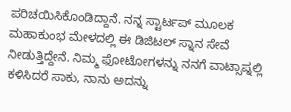ಪರಿಚಯಿಸಿಕೊಂಡಿದ್ದಾನೆ. ನನ್ನ ಸ್ಟಾರ್ಟಪ್ ಮೂಲಕ ಮಹಾಕುಂಭ ಮೇಳದಲ್ಲಿ ಈ ಡಿಜಿಟಲ್ ಸ್ನಾನ ಸೇವೆ ನೀಡುತ್ತಿದ್ದೇನೆ. ನಿಮ್ಮ ಫೋಟೋಗಳನ್ನು ನನಗೆ ವಾಟ್ಸಾಪ್ನಲ್ಲಿ ಕಳಿಸಿದರೆ ಸಾಕು, ನಾನು ಅದನ್ನು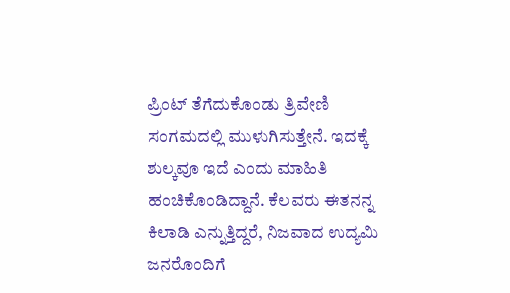ಪ್ರಿಂಟ್ ತೆಗೆದುಕೊಂಡು ತ್ರಿವೇಣಿ ಸಂಗಮದಲ್ಲಿ ಮುಳುಗಿಸುತ್ತೇನೆ. ಇದಕ್ಕೆ ಶುಲ್ಕವೂ ಇದೆ ಎಂದು ಮಾಹಿತಿ ಹಂಚಿಕೊಂಡಿದ್ದಾನೆ. ಕೆಲವರು ಈತನನ್ನ ಕಿಲಾಡಿ ಎನ್ನುತ್ತಿದ್ದರೆ, ನಿಜವಾದ ಉದ್ಯಮಿ ಜನರೊಂದಿಗೆ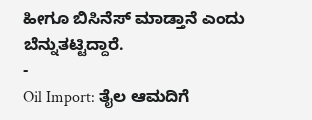ಹೀಗೂ ಬಿಸಿನೆಸ್ ಮಾಡ್ತಾನೆ ಎಂದು ಬೆನ್ನುತಟ್ಟಿದ್ದಾರೆ.
-
Oil Import: ತೈಲ ಆಮದಿಗೆ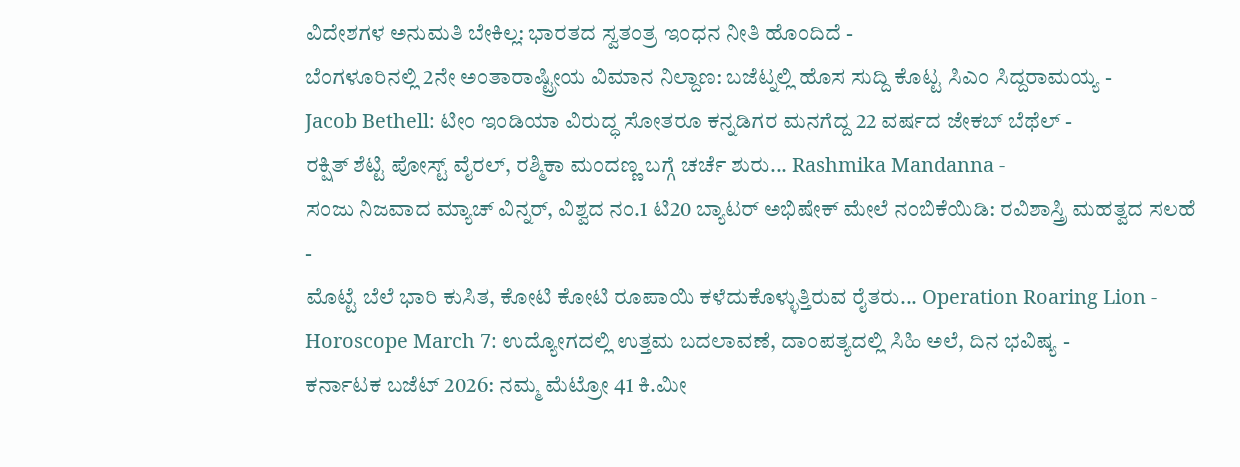ವಿದೇಶಗಳ ಅನುಮತಿ ಬೇಕಿಲ್ಲ: ಭಾರತದ ಸ್ವತಂತ್ರ ಇಂಧನ ನೀತಿ ಹೊಂದಿದೆ -
ಬೆಂಗಳೂರಿನಲ್ಲಿ 2ನೇ ಅಂತಾರಾಷ್ಟ್ರೀಯ ವಿಮಾನ ನಿಲ್ದಾಣ: ಬಜೆಟ್ನಲ್ಲಿ ಹೊಸ ಸುದ್ದಿ ಕೊಟ್ಟ ಸಿಎಂ ಸಿದ್ದರಾಮಯ್ಯ -
Jacob Bethell: ಟೀಂ ಇಂಡಿಯಾ ವಿರುದ್ಧ ಸೋತರೂ ಕನ್ನಡಿಗರ ಮನಗೆದ್ದ 22 ವರ್ಷದ ಜೇಕಬ್ ಬೆಥೆಲ್ -
ರಕ್ಷಿತ್ ಶೆಟ್ಟಿ ಪೋಸ್ಟ್ ವೈರಲ್, ರಶ್ಮಿಕಾ ಮಂದಣ್ಣ ಬಗ್ಗೆ ಚರ್ಚೆ ಶುರು... Rashmika Mandanna -
ಸಂಜು ನಿಜವಾದ ಮ್ಯಾಚ್ ವಿನ್ನರ್, ವಿಶ್ವದ ನಂ.1 ಟಿ20 ಬ್ಯಾಟರ್ ಅಭಿಷೇಕ್ ಮೇಲೆ ನಂಬಿಕೆಯಿಡಿ: ರವಿಶಾಸ್ತ್ರಿ ಮಹತ್ವದ ಸಲಹೆ -
ಮೊಟ್ಟೆ ಬೆಲೆ ಭಾರಿ ಕುಸಿತ, ಕೋಟಿ ಕೋಟಿ ರೂಪಾಯಿ ಕಳೆದುಕೊಳ್ಳುತ್ತಿರುವ ರೈತರು... Operation Roaring Lion -
Horoscope March 7: ಉದ್ಯೋಗದಲ್ಲಿ ಉತ್ತಮ ಬದಲಾವಣೆ, ದಾಂಪತ್ಯದಲ್ಲಿ ಸಿಹಿ ಅಲೆ, ದಿನ ಭವಿಷ್ಯ -
ಕರ್ನಾಟಕ ಬಜೆಟ್ 2026: ನಮ್ಮ ಮೆಟ್ರೋ 41 ಕಿ.ಮೀ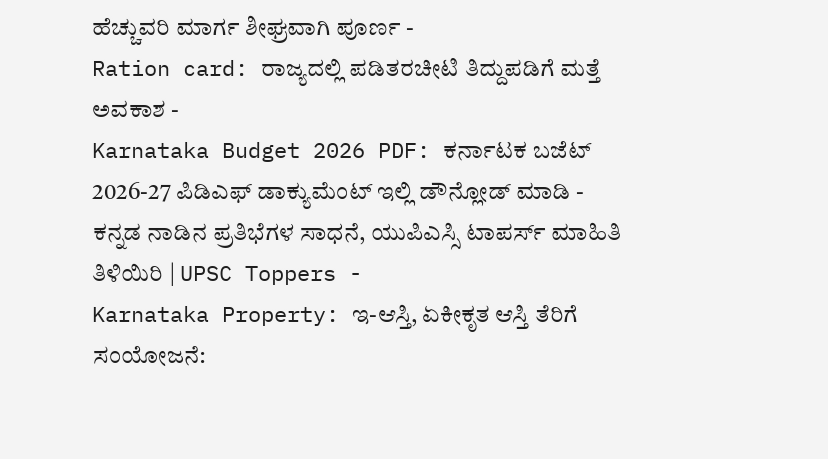ಹೆಚ್ಚುವರಿ ಮಾರ್ಗ ಶೀಘ್ರವಾಗಿ ಪೂರ್ಣ -
Ration card: ರಾಜ್ಯದಲ್ಲಿ ಪಡಿತರಚೀಟಿ ತಿದ್ದುಪಡಿಗೆ ಮತ್ತೆ ಅವಕಾಶ -
Karnataka Budget 2026 PDF: ಕರ್ನಾಟಕ ಬಜೆಟ್ 2026-27 ಪಿಡಿಎಫ್ ಡಾಕ್ಯುಮೆಂಟ್ ಇಲ್ಲಿ ಡೌನ್ಲೋಡ್ ಮಾಡಿ -
ಕನ್ನಡ ನಾಡಿನ ಪ್ರತಿಭೆಗಳ ಸಾಧನೆ, ಯುಪಿಎಸ್ಸಿ ಟಾಪರ್ಸ್ ಮಾಹಿತಿ ತಿಳಿಯಿರಿ | UPSC Toppers -
Karnataka Property: ಇ-ಆಸ್ತಿ, ಏಕೀಕೃತ ಆಸ್ತಿ ತೆರಿಗೆ ಸಂಯೋಜನೆ: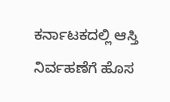ಕರ್ನಾಟಕದಲ್ಲಿ ಆಸ್ತಿ ನಿರ್ವಹಣೆಗೆ ಹೊಸ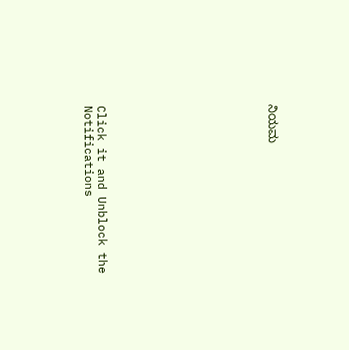ನಿಯಮ












Click it and Unblock the Notifications